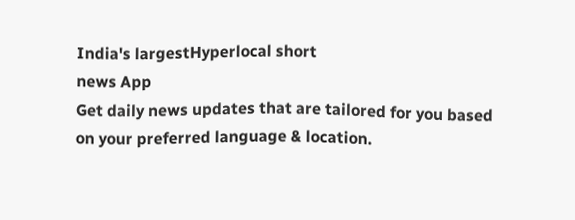India's largestHyperlocal short
news App
Get daily news updates that are tailored for you based on your preferred language & location.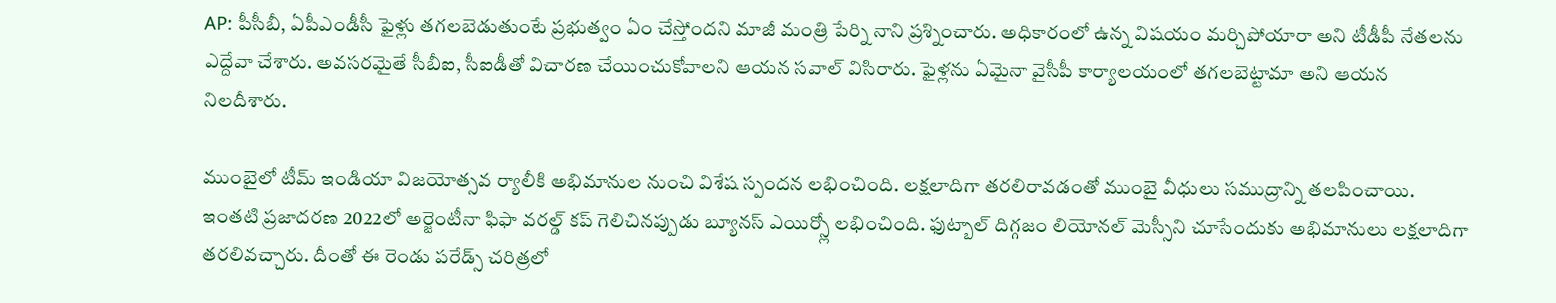AP: పీసీబీ, ఏపీఎండీసీ ఫైళ్లు తగలబెడుతుంటే ప్రభుత్వం ఏం చేస్తోందని మాజీ మంత్రి పేర్ని నాని ప్రశ్నించారు. అధికారంలో ఉన్న విషయం మర్చిపోయారా అని టీడీపీ నేతలను ఎద్దేవా చేశారు. అవసరమైతే సీబీఐ, సీఐడీతో విచారణ చేయించుకోవాలని ఆయన సవాల్ విసిరారు. ఫైళ్లను ఏమైనా వైసీపీ కార్యాలయంలో తగలబెట్టామా అని ఆయన నిలదీశారు.

ముంబైలో టీమ్ ఇండియా విజయోత్సవ ర్యాలీకి అభిమానుల నుంచి విశేష స్పందన లభించింది. లక్షలాదిగా తరలిరావడంతో ముంబై వీధులు సముద్రాన్ని తలపించాయి. ఇంతటి ప్రజాదరణ 2022లో అర్జెంటీనా ఫిఫా వరల్డ్ కప్ గెలిచినప్పుడు బ్యూనస్ ఎయిర్స్లో లభించింది. ఫుట్బాల్ దిగ్గజం లియోనల్ మెస్సీని చూసేందుకు అభిమానులు లక్షలాదిగా తరలివచ్చారు. దీంతో ఈ రెండు పరేడ్స్ చరిత్రలో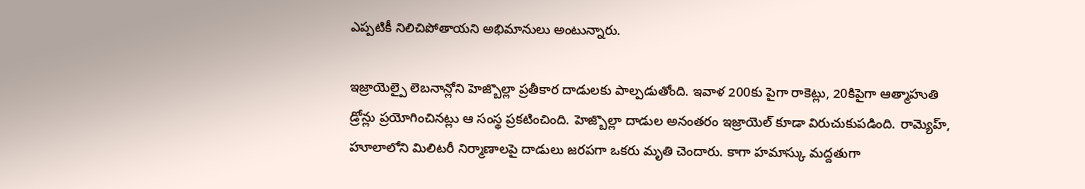ఎప్పటికీ నిలిచిపోతాయని అభిమానులు అంటున్నారు.

ఇజ్రాయెల్పై లెబనాన్లోని హెజ్బొల్లా ప్రతీకార దాడులకు పాల్పడుతోంది. ఇవాళ 200కు పైగా రాకెట్లు, 20కిపైగా ఆత్మాహుతి డ్రోన్లు ప్రయోగించినట్లు ఆ సంస్థ ప్రకటించింది. హెజ్బొల్లా దాడుల అనంతరం ఇజ్రాయెల్ కూడా విరుచుకుపడింది. రామ్యెహ్, హూలాలోని మిలిటరీ నిర్మాణాలపై దాడులు జరపగా ఒకరు మృతి చెందారు. కాగా హమాస్కు మద్దతుగా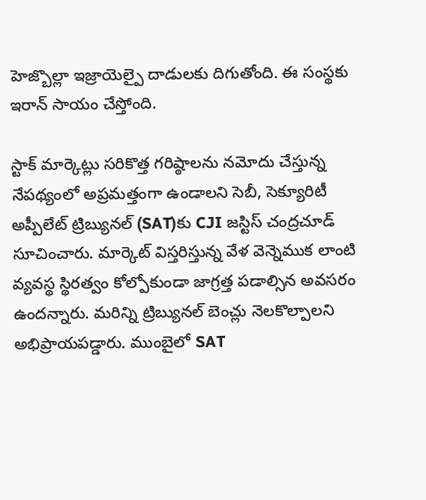హెజ్బొల్లా ఇజ్రాయెల్పై దాడులకు దిగుతోంది. ఈ సంస్థకు ఇరాన్ సాయం చేస్తోంది.

స్టాక్ మార్కెట్లు సరికొత్త గరిష్ఠాలను నమోదు చేస్తున్న నేపథ్యంలో అప్రమత్తంగా ఉండాలని సెబీ, సెక్యూరిటీ అప్పీలేట్ ట్రిబ్యునల్ (SAT)కు CJI జస్టిస్ చంద్రచూడ్ సూచించారు. మార్కెట్ విస్తరిస్తున్న వేళ వెన్నెముక లాంటి వ్యవస్థ స్థిరత్వం కోల్పోకుండా జాగ్రత్త పడాల్సిన అవసరం ఉందన్నారు. మరిన్ని ట్రిబ్యునల్ బెంచ్లు నెలకొల్పాలని అభిప్రాయపడ్డారు. ముంబైలో SAT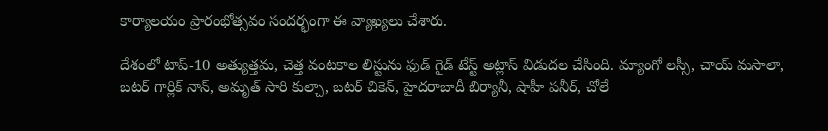కార్యాలయం ప్రారంభోత్సవం సందర్భంగా ఈ వ్యాఖ్యలు చేశారు.

దేశంలో టాప్-10 అత్యుత్తమ, చెత్త వంటకాల లిస్టును ఫుడ్ గైడ్ టేస్ట్ అట్లాస్ విడుదల చేసింది. మ్యాంగో లస్సీ, చాయ్ మసాలా, బటర్ గార్లిక్ నాన్, అమృత్ సారి కుల్చా, బటర్ చికెన్, హైదరాబాదీ బిర్యానీ, షాహీ పనీర్, చోలే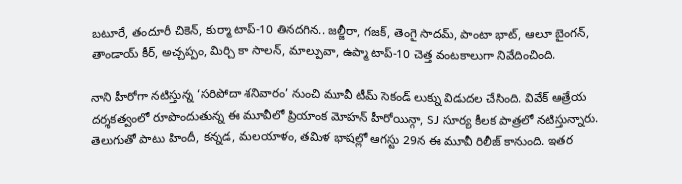బటూరే, తందూరీ చికెన్, కుర్మా టాప్-10 తినదగిన.. జల్జీరా, గజక్, తెంగై సాదమ్, పాంటా భాట్, ఆలూ బైంగన్, తాండాయ్ కీర్, అచ్చప్పం, మిర్చి కా సాలన్, మాల్పువా, ఉప్మా టాప్-10 చెత్త వంటకాలుగా నివేదించింది.

నాని హీరోగా నటిస్తున్న ‘సరిపోదా శనివారం’ నుంచి మూవీ టీమ్ సెకండ్ లుక్ను విడుదల చేసింది. వివేక్ ఆత్రేయ దర్శకత్వంలో రూపొందుతున్న ఈ మూవీలో ప్రియాంక మోహన్ హీరోయిన్గా, SJ సూర్య కీలక పాత్రలో నటిస్తున్నారు. తెలుగుతో పాటు హిందీ, కన్నడ, మలయాళం, తమిళ భాషల్లో ఆగస్టు 29న ఈ మూవీ రిలీజ్ కానుంది. ఇతర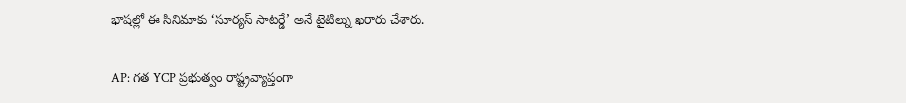భాషల్లో ఈ సినిమాకు ‘సూర్యస్ సాటర్డే’ అనే టైటిల్ను ఖరారు చేశారు.

AP: గత YCP ప్రభుత్వం రాష్ట్రవ్యాప్తంగా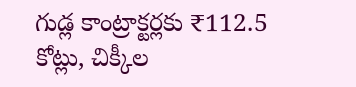గుడ్ల కాంట్రాక్టర్లకు ₹112.5 కోట్లు, చిక్కీల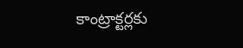కాంట్రాక్టర్లకు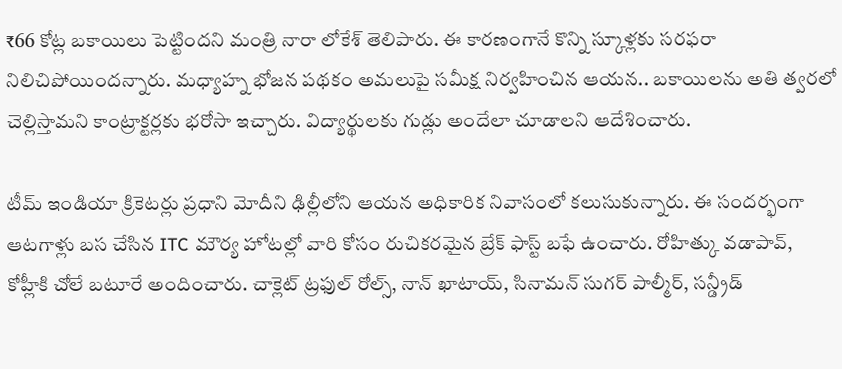₹66 కోట్ల బకాయిలు పెట్టిందని మంత్రి నారా లోకేశ్ తెలిపారు. ఈ కారణంగానే కొన్ని స్కూళ్లకు సరఫరా నిలిచిపోయిందన్నారు. మధ్యాహ్న భోజన పథకం అమలుపై సమీక్ష నిర్వహించిన ఆయన.. బకాయిలను అతి త్వరలో చెల్లిస్తామని కాంట్రాక్టర్లకు భరోసా ఇచ్చారు. విద్యార్థులకు గుడ్లు అందేలా చూడాలని ఆదేశించారు.

టీమ్ ఇండియా క్రికెటర్లు ప్రధాని మోదీని ఢిల్లీలోని ఆయన అధికారిక నివాసంలో కలుసుకున్నారు. ఈ సందర్భంగా ఆటగాళ్లు బస చేసిన ITC మౌర్య హోటల్లో వారి కోసం రుచికరమైన బ్రేక్ ఫాస్ట్ బఫే ఉంచారు. రోహిత్కు వడాపావ్, కోహ్లీకి చోలే బటూరే అందించారు. చాక్లెట్ ట్రఫుల్ రోల్స్, నాన్ ఖాటాయ్, సినామన్ సుగర్ పాల్మీర్, సన్డ్రీడ్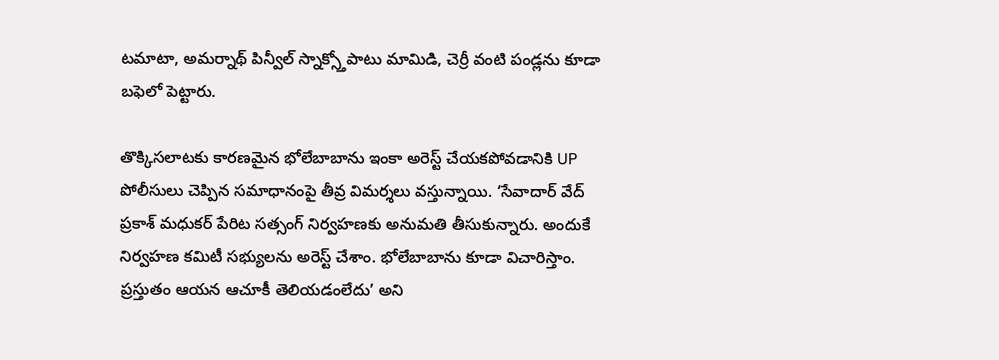టమాటా, అమర్నాథ్ పిన్వీల్ స్నాక్స్తోపాటు మామిడి, చెర్రీ వంటి పండ్లను కూడా బఫెలో పెట్టారు.

తొక్కిసలాటకు కారణమైన భోలేబాబాను ఇంకా అరెస్ట్ చేయకపోవడానికి UP పోలీసులు చెప్పిన సమాధానంపై తీవ్ర విమర్శలు వస్తున్నాయి. ‘సేవాదార్ వేద్ ప్రకాశ్ మధుకర్ పేరిట సత్సంగ్ నిర్వహణకు అనుమతి తీసుకున్నారు. అందుకే నిర్వహణ కమిటీ సభ్యులను అరెస్ట్ చేశాం. భోలేబాబాను కూడా విచారిస్తాం. ప్రస్తుతం ఆయన ఆచూకీ తెలియడంలేదు’ అని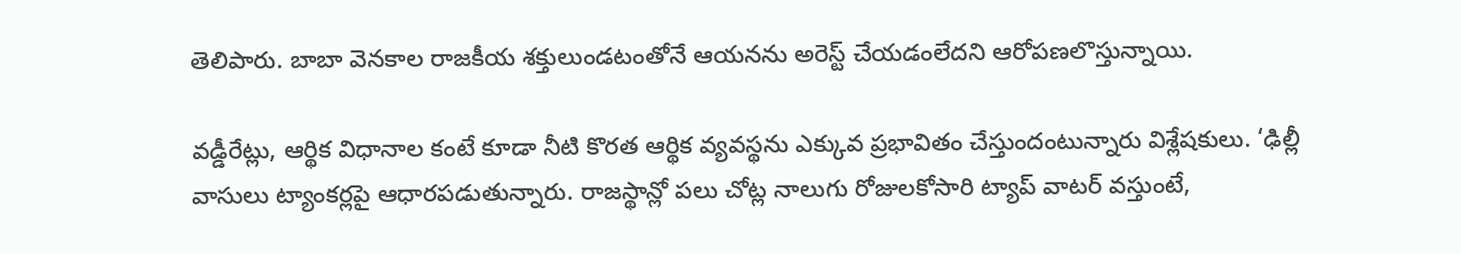తెలిపారు. బాబా వెనకాల రాజకీయ శక్తులుండటంతోనే ఆయనను అరెస్ట్ చేయడంలేదని ఆరోపణలొస్తున్నాయి.

వడ్డీరేట్లు, ఆర్థిక విధానాల కంటే కూడా నీటి కొరత ఆర్థిక వ్యవస్థను ఎక్కువ ప్రభావితం చేస్తుందంటున్నారు విశ్లేషకులు. ‘ఢిల్లీ వాసులు ట్యాంకర్లపై ఆధారపడుతున్నారు. రాజస్థాన్లో పలు చోట్ల నాలుగు రోజులకోసారి ట్యాప్ వాటర్ వస్తుంటే,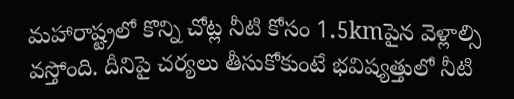మహారాష్ట్రలో కొన్ని చోట్ల నీటి కోసం 1.5kmపైన వెళ్లాల్సి వస్తోంది. దీనిపై చర్యలు తీసుకోకుంటే భవిష్యత్తులో నీటి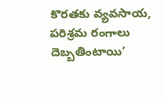కొరతకు వ్యవసాయ, పరిశ్రమ రంగాలు దెబ్బతింటాయి’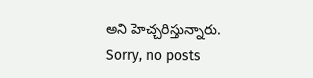అని హెచ్చరిస్తున్నారు.
Sorry, no posts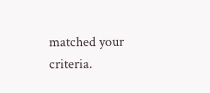matched your criteria.